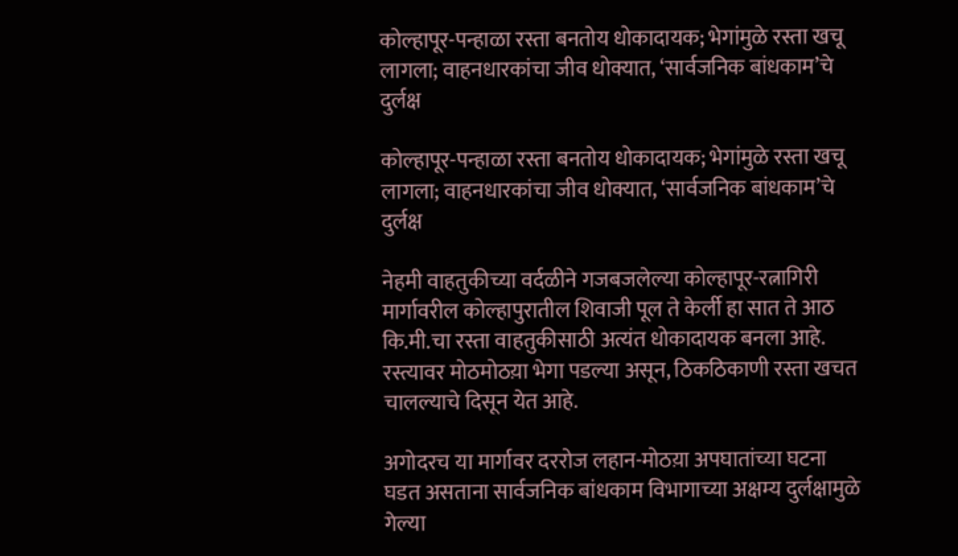कोल्हापूर-पन्हाळा रस्ता बनतोय धोकादायक; भेगांमुळे रस्ता खचू लागला; वाहनधारकांचा जीव धोक्यात, ‘सार्वजनिक बांधकाम’चे दुर्लक्ष

कोल्हापूर-पन्हाळा रस्ता बनतोय धोकादायक; भेगांमुळे रस्ता खचू लागला; वाहनधारकांचा जीव धोक्यात, ‘सार्वजनिक बांधकाम’चे दुर्लक्ष

नेहमी वाहतुकीच्या वर्दळीने गजबजलेल्या कोल्हापूर-रत्नागिरी मार्गावरील कोल्हापुरातील शिवाजी पूल ते केर्ली हा सात ते आठ कि.मी.चा रस्ता वाहतुकीसाठी अत्यंत धोकादायक बनला आहे. रस्त्यावर मोठमोठय़ा भेगा पडल्या असून, ठिकठिकाणी रस्ता खचत चालल्याचे दिसून येत आहे.

अगोदरच या मार्गावर दररोज लहान-मोठय़ा अपघातांच्या घटना घडत असताना सार्वजनिक बांधकाम विभागाच्या अक्षम्य दुर्लक्षामुळे गेल्या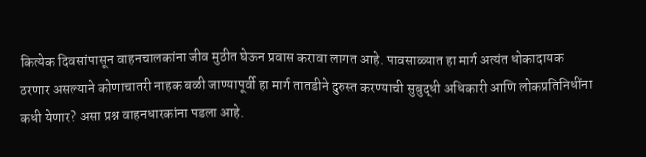कित्येक दिवसांपासून वाहनचालकांना जीव मुठीत घेऊन प्रवास करावा लागत आहे. पावसाळ्यात हा मार्ग अत्यंत धोकादायक ठरणार असल्याने कोणाचातरी नाहक बळी जाण्यापूर्वी हा मार्ग तातडीने दुरुस्त करण्याची सुबुद्धी अधिकारी आणि लोकप्रतिनिधींना कधी येणार? असा प्रश्न वाहनधारकांना पडला आहे.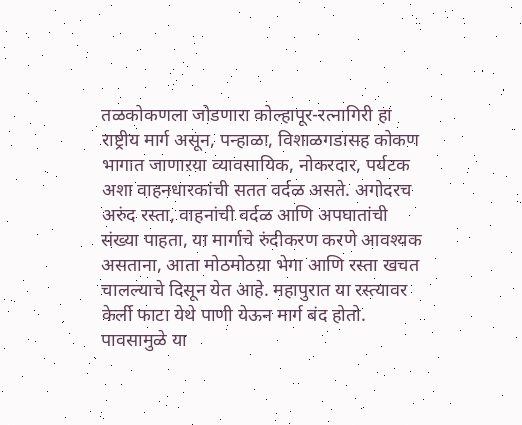तळकोकणला जोडणारा कोल्हापूर-रत्नागिरी हा राष्ट्रीय मार्ग असून, पन्हाळा, विशाळगडासह कोकण भागात जाणाऱया व्यावसायिक, नोकरदार, पर्यटक अशा वाहनधारकांची सतत वर्दळ असते. अगोदरच अरुंद रस्ता, वाहनांची वर्दळ आणि अपघातांची संख्या पाहता, या मार्गाचे रुंदीकरण करणे आवश्यक असताना, आता मोठमोठय़ा भेगा आणि रस्ता खचत चालल्याचे दिसून येत आहे. महापुरात या रस्त्यावर केर्ली फाटा येथे पाणी येऊन मार्ग बंद होतो. पावसामुळे या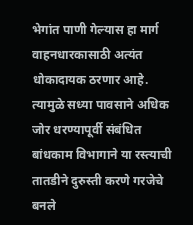भेगांत पाणी गेल्यास हा मार्ग वाहनधारकासाठी अत्यंत धोकादायक ठरणार आहे. त्यामुळे सध्या पावसाने अधिक जोर धरण्यापूर्वी संबंधित बांधकाम विभागाने या रस्त्याची तातडीने दुरुस्ती करणे गरजेचे बनले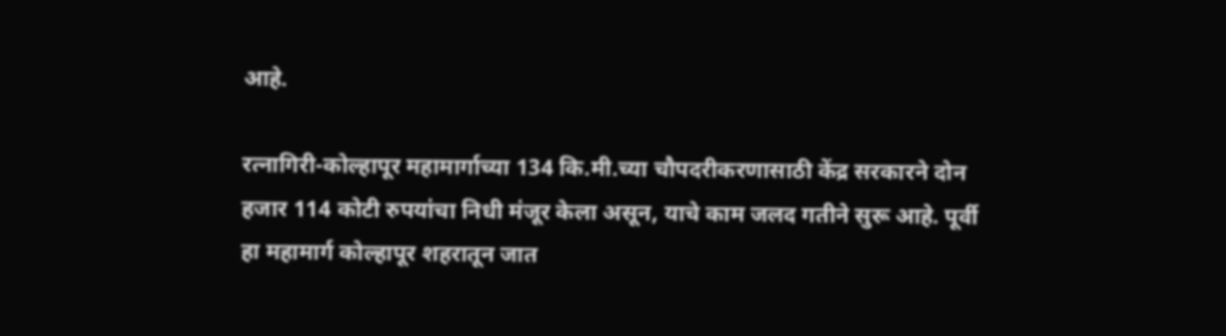आहे.

रत्नागिरी-कोल्हापूर महामार्गाच्या 134 कि.मी.च्या चौपदरीकरणासाठी केंद्र सरकारने दोन हजार 114 कोटी रुपयांचा निधी मंजूर केला असून, याचे काम जलद गतीने सुरू आहे. पूर्वी हा महामार्ग कोल्हापूर शहरातून जात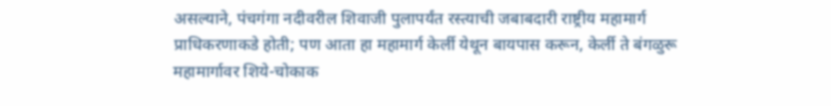असल्याने, पंचगंगा नदीवरील शिवाजी पुलापर्यंत रस्त्याची जबाबदारी राष्ट्रीय महामार्ग प्राधिकरणाकडे होती; पण आता हा महामार्ग केर्ली येथून बायपास करून, केर्ली ते बंगळुरू महामार्गावर शिये-चोकाक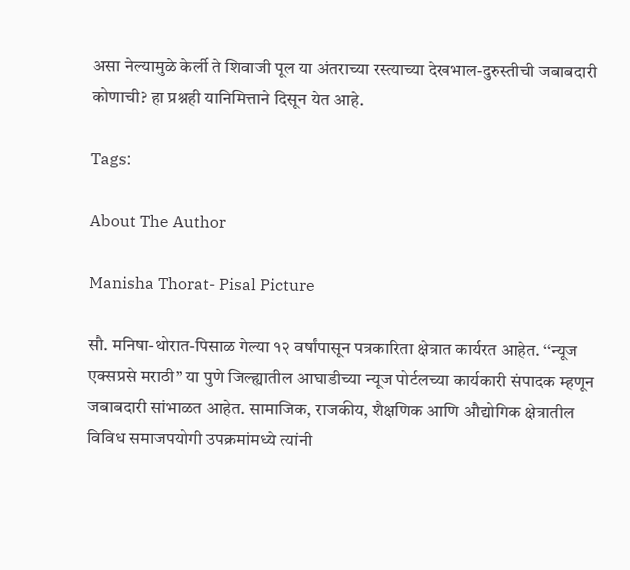असा नेल्यामुळे केर्ली ते शिवाजी पूल या अंतराच्या रस्त्याच्या देखभाल-दुरुस्तीची जबाबदारी कोणाची? हा प्रश्नही यानिमित्ताने दिसून येत आहे.

Tags:

About The Author

Manisha Thorat- Pisal Picture

सौ. मनिषा-थोरात-पिसाळ गेल्या १२ वर्षांपासून पत्रकारिता क्षेत्रात कार्यरत आहेत. ‘‘न्यूज एक्सप्रसे मराठी’’ या पुणे जिल्ह्यातील आघाडीच्या न्यूज पोर्टलच्या कार्यकारी संपादक म्हणून जबाबदारी सांभाळत आहेत. सामाजिक, राजकीय, शैक्षणिक आणि औद्योगिक क्षेत्रातील विविध समाजपयोगी उपक्रमांमध्ये त्यांनी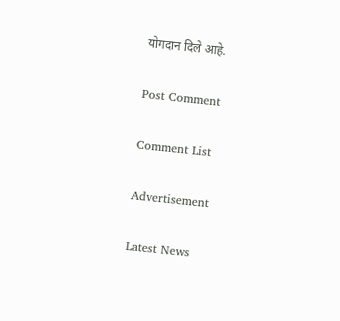योगदान दिले आहे.

Post Comment

Comment List

Advertisement

Latest News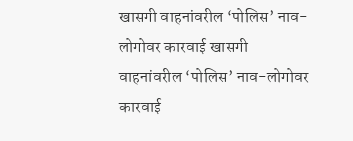खासगी वाहनांवरील ‘पोलिस’ नाव-लोगोवर कारवाई खासगी वाहनांवरील ‘पोलिस’ नाव-लोगोवर कारवाई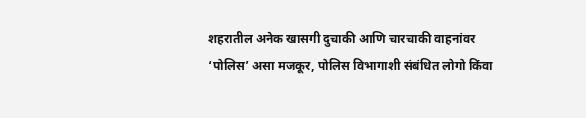शहरातील अनेक खासगी दुचाकी आणि चारचाकी वाहनांवर ‘पोलिस’ असा मजकूर, पोलिस विभागाशी संबंधित लोगो किंवा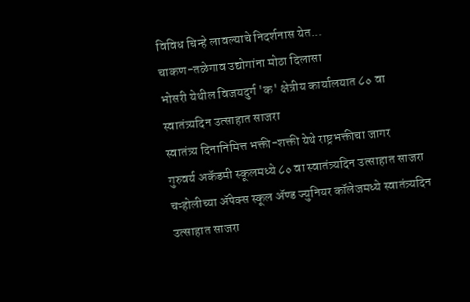विविध चिन्हे लावल्याचे निदर्शनास येत...
चाकण-तळेगाव उद्योगांना मोठा दिलासा
भोसरी येथील विजयदुर्ग 'क' क्षेत्रीय कार्यालयात ८० वा स्वातंत्र्यदिन उत्साहात साजरा
स्वातंत्र्य दिनानिमित्त भक्ती-शक्ती येथे राष्ट्रभक्तीचा जागर
गुरुवर्य अकॅडमी स्कूलमध्ये ८० वा स्वातंत्र्यदिन उत्साहात साजरा
चऱ्होलीच्या अ‍ॅपेक्स स्कूल अ‍ॅण्ड ज्युनियर कॉलेजमध्ये स्वातंत्र्यदिन उत्साहात साजरा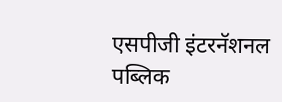एसपीजी इंटरनॅशनल पब्लिक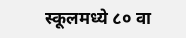स्कूलमध्ये ८० वा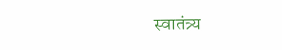स्वातंत्र्य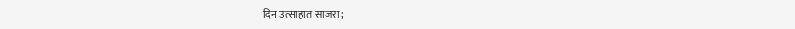दिन उत्साहात साजरा;